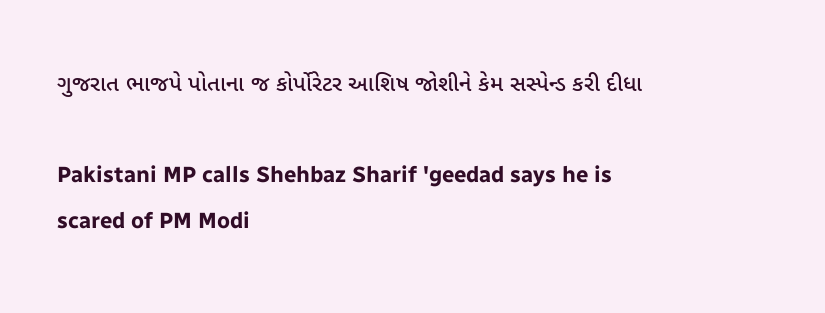ગુજરાત ભાજપે પોતાના જ કોર્પોરેટર આશિષ જોશીને કેમ સસ્પેન્ડ કરી દીધા

Pakistani MP calls Shehbaz Sharif 'geedad says he is scared of PM Modi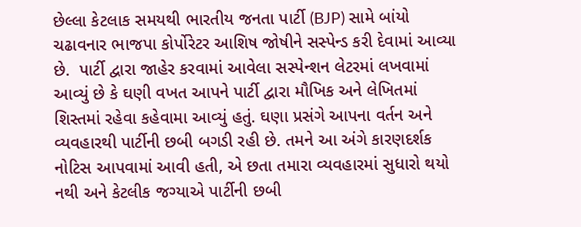છેલ્લા કેટલાક સમયથી ભારતીય જનતા પાર્ટી (BJP) સામે બાંયો ચઢાવનાર ભાજપા કોર્પોરેટર આશિષ જોષીને સસ્પેન્ડ કરી દેવામાં આવ્યા છે.  પાર્ટી દ્વારા જાહેર કરવામાં આવેલા સસ્પેન્શન લેટરમાં લખવામાં આવ્યું છે કે ઘણી વખત આપને પાર્ટી દ્વારા મૌખિક અને લેખિતમાં શિસ્તમાં રહેવા કહેવામા આવ્યું હતું. ઘણા પ્રસંગે આપના વર્તન અને વ્યવહારથી પાર્ટીની છબી બગડી રહી છે. તમને આ અંગે કારણદર્શક નોટિસ આપવામાં આવી હતી, એ છતા તમારા વ્યવહારમાં સુધારો થયો નથી અને કેટલીક જગ્યાએ પાર્ટીની છબી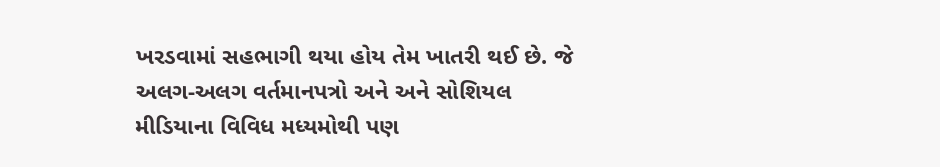ખરડવામાં સહભાગી થયા હોય તેમ ખાતરી થઈ છે. જે અલગ-અલગ વર્તમાનપત્રો અને અને સોશિયલ મીડિયાના વિવિધ મધ્યમોથી પણ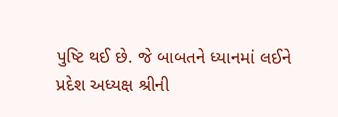પુષ્ટિ થઈ છે. જે બાબતને ધ્યાનમાં લઈને પ્રદેશ અધ્યક્ષ શ્રીની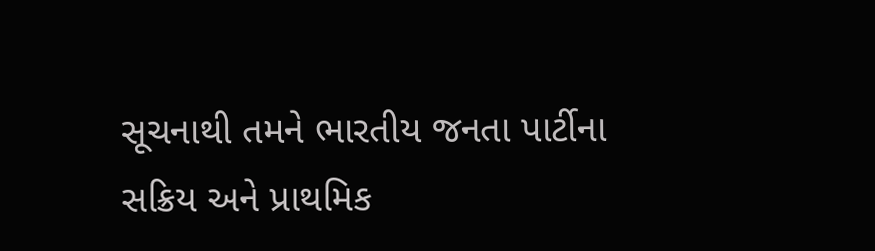સૂચનાથી તમને ભારતીય જનતા પાર્ટીના સક્રિય અને પ્રાથમિક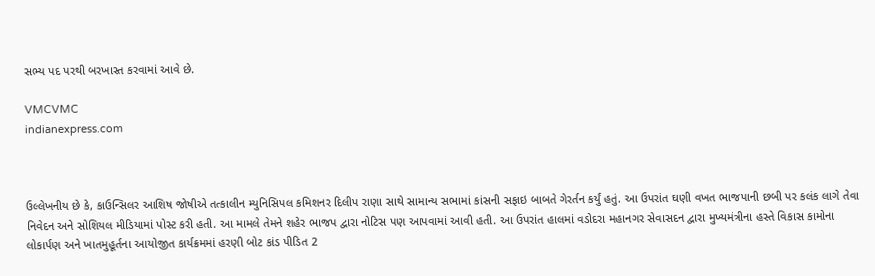સભ્ય પદ પરથી બરખાસ્ત કરવામાં આવે છે.

VMCVMC
indianexpress.com



ઉલ્લેખનીય છે કે, કાઉન્સિલર આશિષ જોષીએ તત્કાલીન મ્યુનિસિપલ કમિશનર દિલીપ રાણા સાથે સામાન્ય સભામાં કાંસની સફાઇ બાબતે ગેરર્તન કર્યું હતું. આ ઉપરાંત ઘણી વખત ભાજપાની છબી પર કલંક લાગે તેવા નિવેદન અને સોશિયલ મીડિયામાં પોસ્ટ કરી હતી. આ મામલે તેમને શહેર ભાજપ દ્વારા નોટિસ પણ આપવામાં આવી હતી. આ ઉપરાંત હાલમાં વડોદરા મહાનગર સેવાસદન દ્વારા મુખ્યમંત્રીના હસ્તે વિકાસ કામોના લોકાર્પણ અને ખાતમુહૂર્તના આયોજીત કાર્યક્રમમાં હરણી બોટ કાંડ પીડિત 2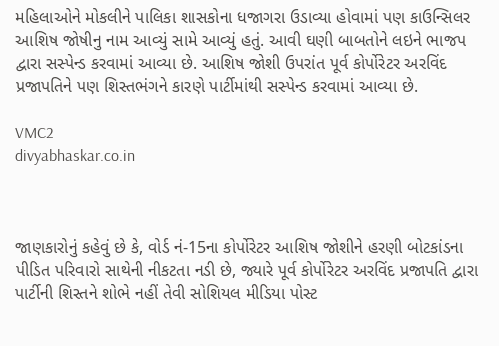મહિલાઓને મોકલીને પાલિકા શાસકોના ધજાગરા ઉડાવ્યા હોવામાં પણ કાઉન્સિલર આશિષ જોષીનુ નામ આવ્યું સામે આવ્યું હતું. આવી ઘણી બાબતોને લઇને ભાજપ દ્વારા સસ્પેન્ડ કરવામાં આવ્યા છે. આશિષ જોશી ઉપરાંત પૂર્વ કોર્પોરેટર અરવિંદ પ્રજાપતિને પણ શિસ્તભંગને કારણે પાર્ટીમાંથી સસ્પેન્ડ કરવામાં આવ્યા છે.

VMC2
divyabhaskar.co.in



જાણકારોનું કહેવું છે કે, વોર્ડ નં-15ના કોર્પોરેટર આશિષ જોશીને હરણી બોટકાંડના પીડિત પરિવારો સાથેની નીકટતા નડી છે, જ્યારે પૂર્વ કોર્પોરેટર અરવિંદ પ્રજાપતિ દ્વારા પાર્ટીની શિસ્તને શોભે નહીં તેવી સોશિયલ મીડિયા પોસ્ટ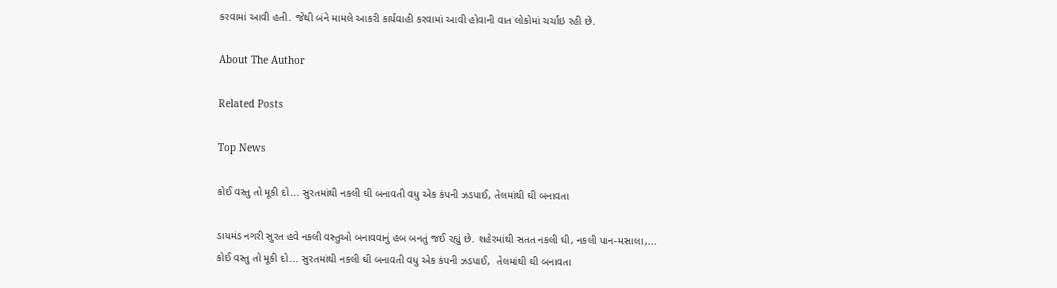કરવામાં આવી હતી. જેથી બંને મામલે આકરી કાર્યવાહી કરવામાં આવી હોવાની વાત લોકોમાં ચર્ચાઇ રહી છે.

About The Author

Related Posts

Top News

કોઈ વસ્તુ તો મૂકી દો... સુરતમાંથી નકલી ઘી બનાવતી વધુ એક કંપની ઝડપાઈ, તેલમાંથી ઘી બનાવતા

ડાયમંડ નગરી સુરત હવે નકલી વસ્તુઓ બનાવવાનું હબ બનતું જઈ રહ્યું છે. શહેરમાંથી સતત નકલી ઘી, નકલી પાન-મસાલા,...
કોઈ વસ્તુ તો મૂકી દો... સુરતમાંથી નકલી ઘી બનાવતી વધુ એક કંપની ઝડપાઈ,  તેલમાંથી ઘી બનાવતા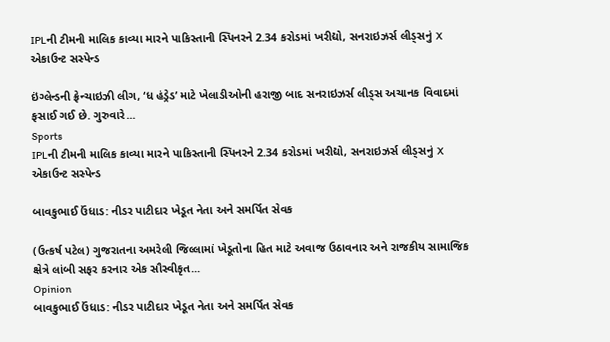IPLની ટીમની માલિક કાવ્યા મારને પાકિસ્તાની સ્પિનરને 2.34 કરોડમાં ખરીદ્યો, સનરાઇઝર્સ લીડ્સનું X એકાઉન્ટ સસ્પેન્ડ

ઇંગ્લેન્ડની ફ્રેન્ચાઇઝી લીગ, ‘ધ હંડ્રેડ’ માટે ખેલાડીઓની હરાજી બાદ સનરાઇઝર્સ લીડ્સ અચાનક વિવાદમાં ફસાઈ ગઈ છે. ગુરુવારે...
Sports
IPLની ટીમની માલિક કાવ્યા મારને પાકિસ્તાની સ્પિનરને 2.34 કરોડમાં ખરીદ્યો, સનરાઇઝર્સ લીડ્સનું X એકાઉન્ટ સસ્પેન્ડ

બાવકુભાઈ ઉંધાડ: નીડર પાટીદાર ખેડૂત નેતા અને સમર્પિત સેવક

(ઉત્કર્ષ પટેલ) ગુજરાતના અમરેલી જિલ્લામાં ખેડૂતોના હિત માટે અવાજ ઉઠાવનાર અને રાજકીય સામાજિક ક્ષેત્રે લાંબી સફર કરનાર એક સૌસ્વીકૃત...
Opinion
બાવકુભાઈ ઉંધાડ: નીડર પાટીદાર ખેડૂત નેતા અને સમર્પિત સેવક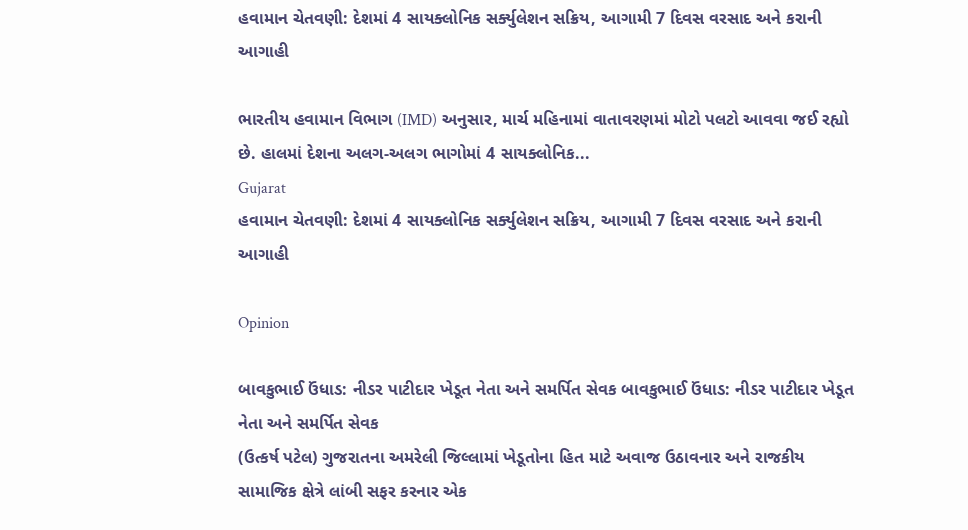હવામાન ચેતવણી: દેશમાં 4 સાયક્લોનિક સર્ક્યુલેશન સક્રિય, આગામી 7 દિવસ વરસાદ અને કરાની આગાહી

ભારતીય હવામાન વિભાગ (IMD) અનુસાર, માર્ચ મહિનામાં વાતાવરણમાં મોટો પલટો આવવા જઈ રહ્યો છે. હાલમાં દેશના અલગ-અલગ ભાગોમાં 4 સાયક્લોનિક...
Gujarat
હવામાન ચેતવણી: દેશમાં 4 સાયક્લોનિક સર્ક્યુલેશન સક્રિય, આગામી 7 દિવસ વરસાદ અને કરાની આગાહી

Opinion

બાવકુભાઈ ઉંધાડ: નીડર પાટીદાર ખેડૂત નેતા અને સમર્પિત સેવક બાવકુભાઈ ઉંધાડ: નીડર પાટીદાર ખેડૂત નેતા અને સમર્પિત સેવક
(ઉત્કર્ષ પટેલ) ગુજરાતના અમરેલી જિલ્લામાં ખેડૂતોના હિત માટે અવાજ ઉઠાવનાર અને રાજકીય સામાજિક ક્ષેત્રે લાંબી સફર કરનાર એક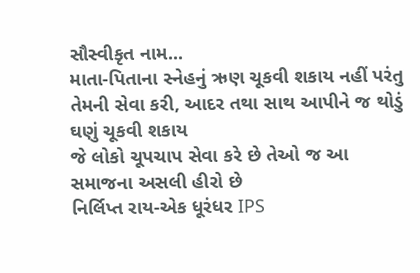સૌસ્વીકૃત નામ...
માતા-પિતાના સ્નેહનું ઋણ ચૂકવી શકાય નહીં પરંતુ તેમની સેવા કરી, આદર તથા સાથ આપીને જ થોડું ઘણું ચૂકવી શકાય
જે લોકો ચૂપચાપ સેવા કરે છે તેઓ જ આ સમાજના અસલી હીરો છે
નિર્લિપ્ત રાય-એક ધૂરંધર IPS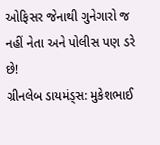ઓફિસર જેનાથી ગુનેગારો જ નહીં નેતા અને પોલીસ પણ ડરે છે!
ગ્રીનલેબ ડાયમંડ્સ: મુકેશભાઈ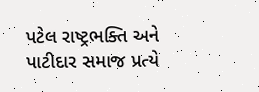પટેલ રાષ્ટ્રભક્તિ અને પાટીદાર સમાજ પ્રત્યે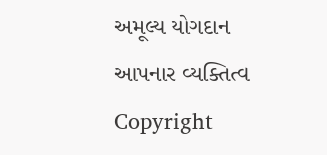અમૂલ્ય યોગદાન આપનાર વ્યક્તિત્વ
Copyright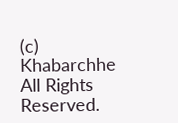(c) Khabarchhe All Rights Reserved.